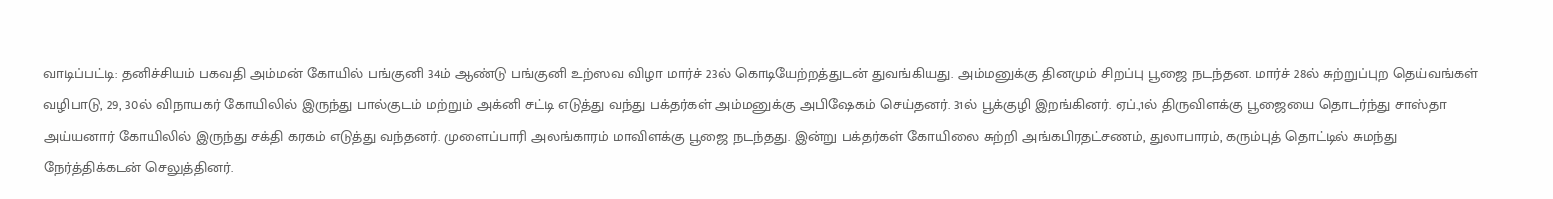வாடிப்பட்டி: தனிச்சியம் பகவதி அம்மன் கோயில் பங்குனி 34ம் ஆண்டு பங்குனி உற்ஸவ விழா மார்ச் 23ல் கொடியேற்றத்துடன் துவங்கியது. அம்மனுக்கு தினமும் சிறப்பு பூஜை நடந்தன. மார்ச் 28ல் சுற்றுப்புற தெய்வங்கள் வழிபாடு, 29, 30ல் விநாயகர் கோயிலில் இருந்து பால்குடம் மற்றும் அக்னி சட்டி எடுத்து வந்து பக்தர்கள் அம்மனுக்கு அபிஷேகம் செய்தனர். 31ல் பூக்குழி இறங்கினர். ஏப்.,1ல் திருவிளக்கு பூஜையை தொடர்ந்து சாஸ்தா அய்யனார் கோயிலில் இருந்து சக்தி கரகம் எடுத்து வந்தனர். முளைப்பாரி அலங்காரம் மாவிளக்கு பூஜை நடந்தது. இன்று பக்தர்கள் கோயிலை சுற்றி அங்கபிரதட்சணம், துலாபாரம், கரும்புத் தொட்டில் சுமந்து நேர்த்திக்கடன் செலுத்தினர்.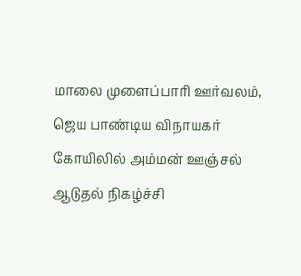மாலை முளைப்பாரி ஊர்வலம், ஜெய பாண்டிய விநாயகர் கோயிலில் அம்மன் ஊஞ்சல் ஆடுதல் நிகழ்ச்சி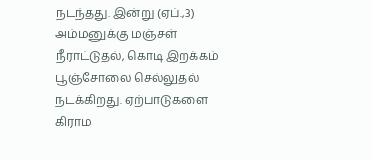நடந்தது. இன்று (ஏப்.,3) அம்மனுக்கு மஞ்சள் நீராட்டுதல், கொடி இறக்கம் பூஞ்சோலை செல்லுதல் நடக்கிறது. ஏற்பாடுகளை கிராம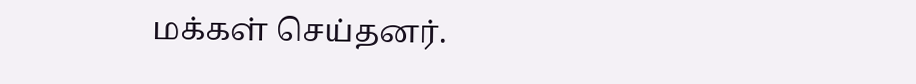மக்கள் செய்தனர்.